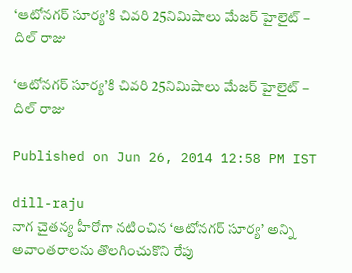‘ఆటోనగర్ సూర్య’కి చివరి 25నిమిషాలు మేజర్ హైలైట్ – దిల్ రాజు

‘ఆటోనగర్ సూర్య’కి చివరి 25నిమిషాలు మేజర్ హైలైట్ – దిల్ రాజు

Published on Jun 26, 2014 12:58 PM IST

dill-raju
నాగ చైతన్య హీరోగా నటించిన ‘ఆటోనగర్ సూర్య’ అన్ని అవాంతరాలను తొలగించుకొని రేపు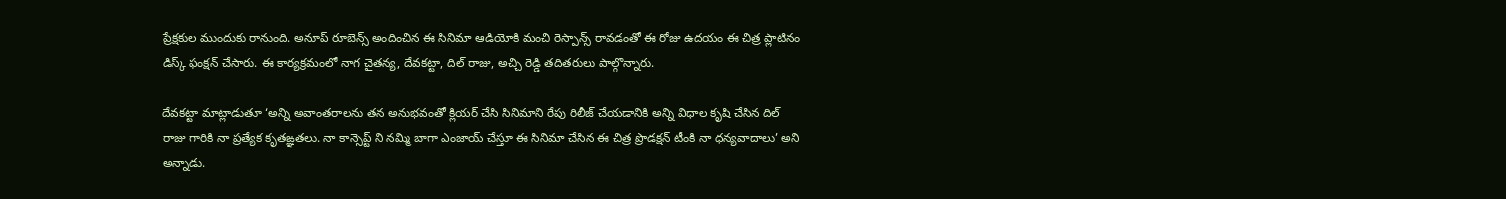ప్రేక్షకుల ముందుకు రానుంది. అనూప్ రూబెన్స్ అందించిన ఈ సినిమా ఆడియోకి మంచి రెస్పాన్స్ రావడంతో ఈ రోజు ఉదయం ఈ చిత్ర ప్లాటినం డిస్క్ ఫంక్షన్ చేసారు. ఈ కార్యక్రమంలో నాగ చైతన్య, దేవకట్టా, దిల్ రాజు, అచ్చి రెడ్డి తదితరులు పాల్గొన్నారు.

దేవకట్టా మాట్లాడుతూ ‘అన్ని అవాంతరాలను తన అనుభవంతో క్లియర్ చేసి సినిమాని రేపు రిలీజ్ చేయడానికి అన్ని విధాల కృషి చేసిన దిల్ రాజు గారికి నా ప్రత్యేక కృతఙ్ఞతలు. నా కాన్సెప్ట్ ని నమ్మి బాగా ఎంజాయ్ చేస్తూ ఈ సినిమా చేసిన ఈ చిత్ర ప్రొడక్షన్ టీంకి నా ధన్యవాదాలు’ అని అన్నాడు.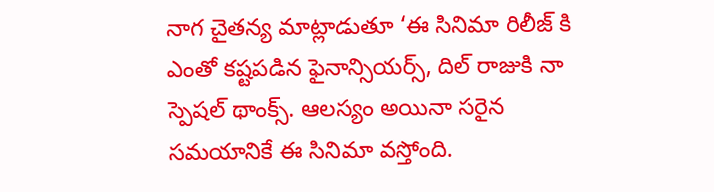నాగ చైతన్య మాట్లాడుతూ ‘ఈ సినిమా రిలీజ్ కి ఎంతో కష్టపడిన ఫైనాన్సియర్స్, దిల్ రాజుకి నా స్పెషల్ థాంక్స్. ఆలస్యం అయినా సరైన సమయానికే ఈ సినిమా వస్తోంది.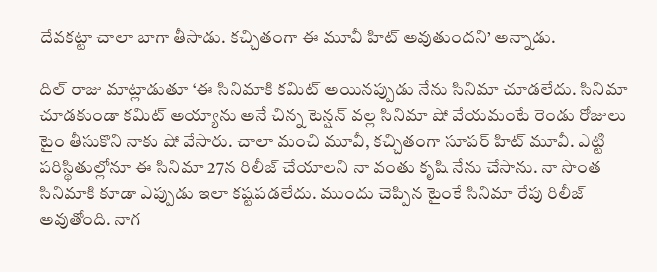దేవకట్టా చాలా బాగా తీసాడు. కచ్చితంగా ఈ మూవీ హిట్ అవుతుందని’ అన్నాడు.

దిల్ రాజు మాట్లాడుతూ ‘ఈ సినిమాకి కమిట్ అయినప్పుడు నేను సినిమా చూడలేదు. సినిమా చూడకుండా కమిట్ అయ్యాను అనే చిన్న టెన్షన్ వల్ల సినిమా షో వేయమంటే రెండు రోజులు టైం తీసుకొని నాకు షో వేసారు. చాలా మంచి మూవీ, కచ్చితంగా సూపర్ హిట్ మూవీ. ఎట్టి పరిస్థితుల్లోనూ ఈ సినిమా 27న రిలీజ్ చేయాలని నా వంతు కృషి నేను చేసాను. నా సొంత సినిమాకి కూడా ఎప్పుడు ఇలా కష్టపడలేదు. ముందు చెప్పిన టైంకే సినిమా రేపు రిలీజ్ అవుతోంది. నాగ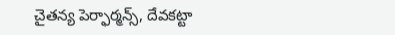చైతన్య పెర్ఫార్మన్స్, దేవకట్టా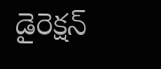డైరెక్షన్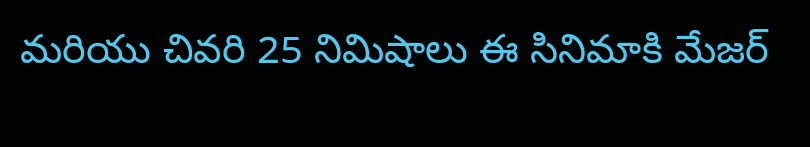మరియు చివరి 25 నిమిషాలు ఈ సినిమాకి మేజర్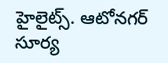హైలైట్స్. ఆటోనగర్ సూర్య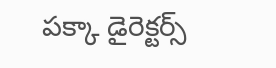పక్కా డైరెక్టర్స్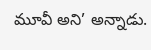మూవీ అని’ అన్నాడు.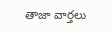తాజా వార్తలు